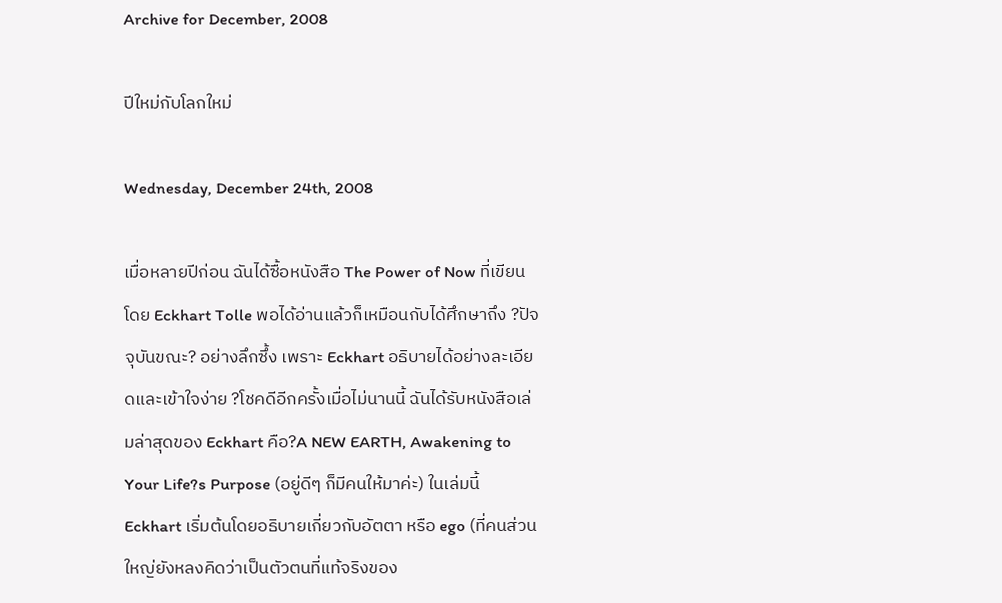Archive for December, 2008

ปีใหม่กับโลกใหม่

Wednesday, December 24th, 2008

เมื่อหลายปีก่อน ฉันได้ซื้อหนังสือ The Power of Now ที่เขียนโดย Eckhart Tolle พอได้อ่านแล้วก็เหมือนกับได้ศึกษาถึง ?ปัจจุบันขณะ? อย่างลึกซึ้ง เพราะ Eckhart อธิบายได้อย่างละเอียดและเข้าใจง่าย ?โชคดีอีกครั้งเมื่อไม่นานนี้ ฉันได้รับหนังสือเล่มล่าสุดของ Eckhart คือ?A NEW EARTH, Awakening to Your Life?s Purpose (อยู่ดีๆ ก็มีคนให้มาค่ะ) ในเล่มนี้ Eckhart เริ่มต้นโดยอธิบายเกี่ยวกับอัตตา หรือ ego (ที่คนส่วนใหญ่ยังหลงคิดว่าเป็นตัวตนที่แท้จริงของ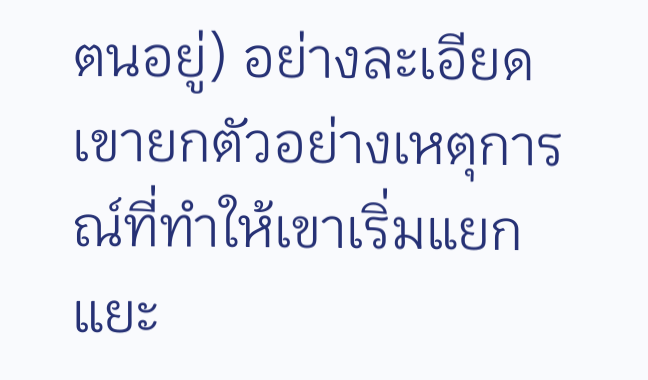ตนอยู่) อย่างละเอียด เขายกตัวอย่างเหตุการณ์ที่ทำให้เขาเริ่มแยกแยะ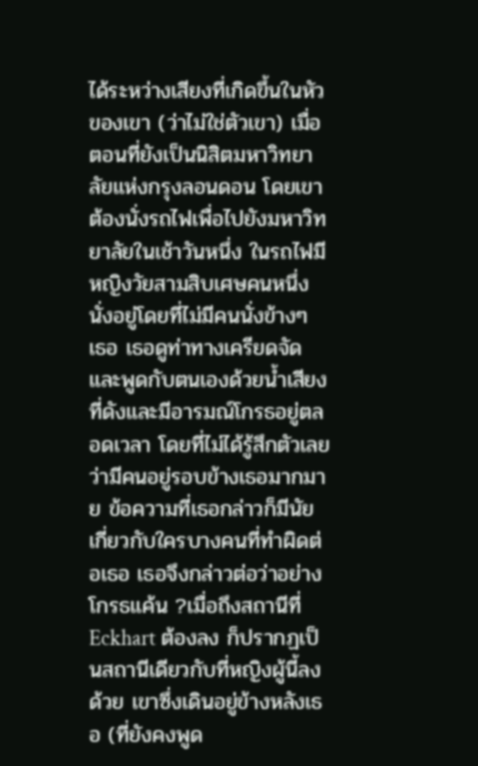ได้ระหว่างเสียงที่เกิดขึ้นในหัวของเขา (ว่าไม่ใช่ตัวเขา) เมื่อตอนที่ยังเป็นนิสิตมหาวิทยาลัยแห่งกรุงลอนดอน โดยเขาต้องนั่งรถไฟเพื่อไปยังมหาวิทยาลัยในเช้าวันหนึ่ง ในรถไฟมีหญิงวัยสามสิบเศษคนหนึ่งนั่งอยู่โดยที่ไม่มีคนนั่งข้างๆ เธอ เธอดูท่าทางเครียดจัด และพูดกับตนเองด้วยน้ำเสียงที่ดังและมีอารมณ์โกรธอยู่ตลอดเวลา โดยที่ไม่ได้รู้สึกตัวเลยว่ามีคนอยู่รอบข้างเธอมากมาย ข้อความที่เธอกล่าวก็มีนัยเกี่ยวกับใครบางคนที่ทำผิดต่อเธอ เธอจึงกล่าวต่อว่าอย่างโกรธแค้น ?เมื่อถึงสถานีที่ Eckhart ต้องลง ก็ปรากฏเป็นสถานีเดียวกับที่หญิงผู้นี้ลงด้วย เขาซึ่งเดินอยู่ข้างหลังเธอ (ที่ยังคงพูด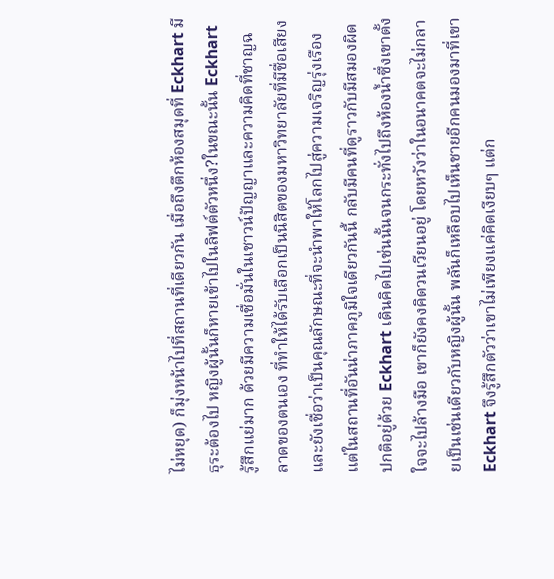ไม่หยุด) ก็มุ่งหน้าไปที่สถานที่เดียวกัน เมื่อถึงตึกห้องสมุดที่ Eckhart มีธุระต้องไป หญิงผู้นั้นก็หายเข้าไปในลิฟต์ตัวหนึ่ง?ในขณะนั้น Eckhart รู้สึกแย่มาก ด้วยมีความเชื่อมั่นในเชาวน์ปัญญาและความคิดที่ชาญฉลาดของตนเอง ที่ทำให้ได้รับเลือกเป็นนิสิตของมหาวิทยาลัยที่มีชื่อเสียง และยังเชื่อว่าเป็นคุณลักษณะที่จะนำพาให้โลกไปสู่ความเจริญรุ่งเรือง แต่ในสถานที่อันน่าภาคภูมิใจเดียวกันนี้ กลับมีคนที่ดูราวกับมีสมองผิดปกติอยู่ด้วย Eckhart เดินคิดไปเช่นนั้นจนกระทั่งไปถึงห้องน้ำซึ่งเขาตั้งใจจะไปล้างมือ เขาก็ยังคงคิดวนเวียนอยู่ โดยหวังว่าในอนาคตจะไม่กลายเป็นเช่นเดียวกับหญิงผู้นั้น พลันก็เหลือบไปเห็นชายอีกคนมองมาที่เขา Eckhart จึงรู้สึกตัวว่าเขาไม่เพียงแค่คิดเงียบๆ แต่ก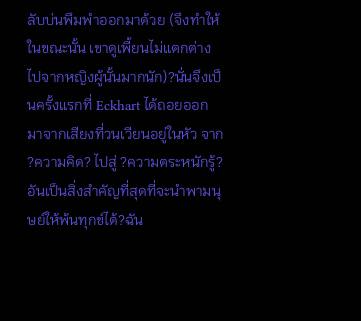ลับบ่นพึมพำออกมาด้วย (จึงทำให้ในขณะนั้น เขาดูเพี้ยนไม่แตกต่างไปจากหญิงผู้นั้นมากนัก)?นั่นจึงเป็นครั้งแรกที่ Eckhart ได้ถอยออกมาจากเสียงที่วนเวียนอยู่ในหัว จาก ?ความคิด? ไปสู่ ?ความตระหนักรู้? อันเป็นสิ่งสำคัญที่สุดที่จะนำพามนุษย์ให้พ้นทุกข์ได้?ฉัน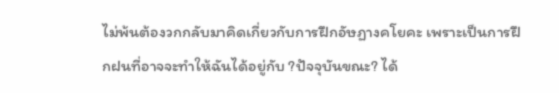ไม่พ้นต้องวกกลับมาคิดเกี่ยวกับการฝึกอัษฏางคโยคะ เพราะเป็นการฝึกฝนที่อาจจะทำให้ฉันได้อยู่กับ ?ปัจจุบันขณะ? ได้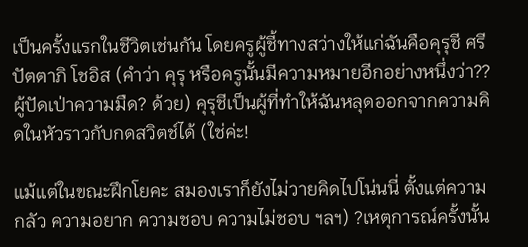เป็นครั้งแรกในชีวิตเช่นกัน โดยครูผู้ชี้ทางสว่างให้แก่ฉันคือคุรุชี ศรี ปัตตาภิ โชอิส (คำว่า คุรุ หรือครูนั้นมีความหมายอีกอย่างหนึ่งว่า??ผู้ปัดเป่าความมืด? ด้วย) คุรุชีเป็นผู้ที่ทำให้ฉันหลุดออกจากความคิดในหัวราวกับกดสวิตช์ได้ (ใช่ค่ะ!

แม้แต่ในขณะฝึกโยคะ สมองเราก็ยังไม่วายคิดไปโน่นนี่ ตั้งแต่ความกลัว ความอยาก ความชอบ ความไม่ชอบ ฯลฯ) ?เหตุการณ์ครั้งนั้น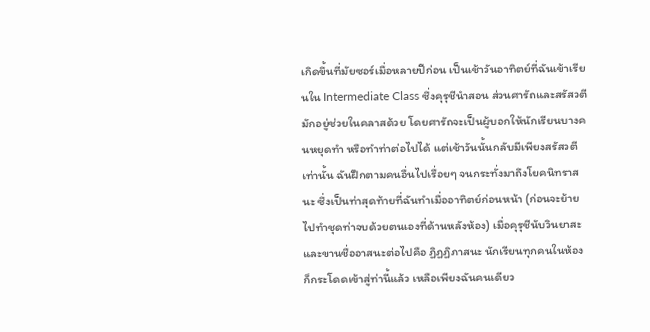เกิดขึ้นที่มัยซอร์เมื่อหลายปีก่อน เป็นเช้าวันอาทิตย์ที่ฉันเข้าเรียนใน Intermediate Class ซึ่งคุรุชีนำสอน ส่วนศารัถและสรัสวตีมักอยู่ช่วยในคลาสด้วย โดยศารัถจะเป็นผู้บอกให้นักเรียนบางคนหยุดทำ หรือทำท่าต่อไปได้ แต่เช้าวันนั้นกลับมีเพียงสรัสวตีเท่านั้น ฉันฝึกตามคนอื่นไปเรื่อยๆ จนกระทั่งมาถึงโยคนิทราสนะ ซึ่งเป็นท่าสุดท้ายที่ฉันทำเมื่ออาทิตย์ก่อนหน้า (ก่อนจะย้ายไปทำชุดท่าจบด้วยตนเองที่ด้านหลังห้อง) เมื่อคุรุชีนับวินยาสะ และขานชื่ออาสนะต่อไปคือ ฏิฏฏิภาสนะ นักเรียนทุกคนในห้องก็กระโดดเข้าสู่ท่านี้แล้ว เหลือเพียงฉันคนเดียว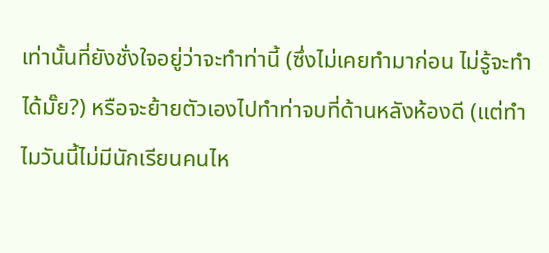เท่านั้นที่ยังชั่งใจอยู่ว่าจะทำท่านี้ (ซึ่งไม่เคยทำมาก่อน ไม่รู้จะทำได้มั๊ย?) หรือจะย้ายตัวเองไปทำท่าจบที่ด้านหลังห้องดี (แต่ทำไมวันนี้ไม่มีนักเรียนคนไห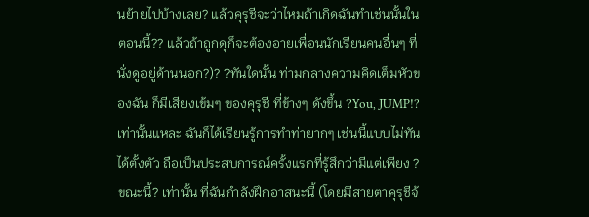นย้ายไปบ้างเลย? แล้วคุรุชีจะว่าไหมถ้าเกิดฉันทำเช่นนั้นในตอนนี้?? แล้วถ้าถูกดุก็จะต้องอายเพื่อนนักเรียนคนอื่นๆ ที่นั่งดูอยู่ด้านนอก?)? ?ทันใดนั้น ท่ามกลางความคิดเต็มหัวของฉัน ก็มีเสียงเข้มๆ ของคุรุชี ที่ข้างๆ ดังขึ้น ?You, JUMP!? เท่านั้นแหละ ฉันก็ได้เรียนรู้การทำท่ายากๆ เช่นนี้แบบไม่ทันได้ตั้งตัว ถือเป็นประสบการณ์ครั้งแรกที่รู้สึกว่ามีแต่เพียง ?ขณะนี้? เท่านั้น ที่ฉันกำลังฝึกอาสนะนี้ (โดยมีสายตาคุรุชีจ้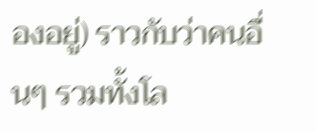องอยู่) ราวกับว่าคนอื่นๆ รวมทั้งโล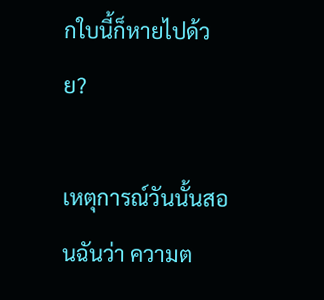กใบนี้ก็หายไปด้วย?

เหตุการณ์วันนั้นสอนฉันว่า ความต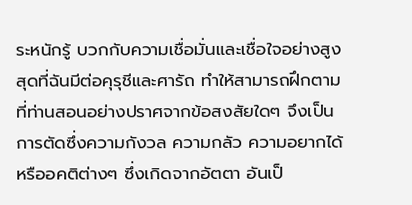ระหนักรู้ บวกกับความเชื่อมั่นและเชื่อใจอย่างสูงสุดที่ฉันมีต่อคุรุชีและศารัถ ทำให้สามารถฝึกตามที่ท่านสอนอย่างปราศจากข้อสงสัยใดๆ จึงเป็นการตัดซึ่งความกังวล ความกลัว ความอยากได้ หรืออคติต่างๆ ซึ่งเกิดจากอัตตา อันเป็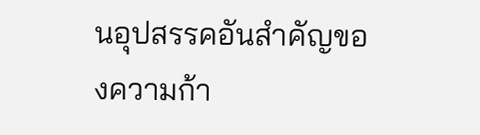นอุปสรรคอันสำคัญของความก้า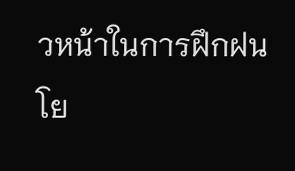วหน้าในการฝึกฝนโย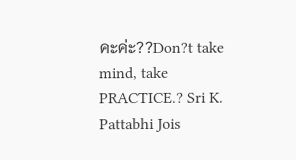คะค่ะ??Don?t take mind, take PRACTICE.? Sri K. Pattabhi Jois